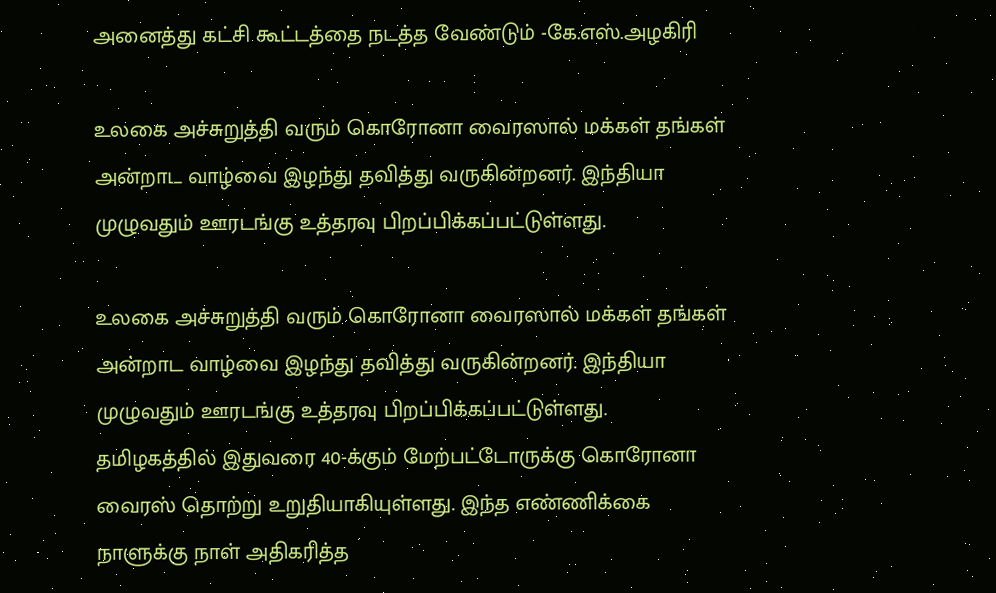அனைத்து கட்சி கூட்டத்தை நடத்த வேண்டும் -கே.எஸ்.அழகிரி

உலகை அச்சுறுத்தி வரும் கொரோனா வைரஸால் மக்கள் தங்கள் அன்றாட வாழ்வை இழந்து தவித்து வருகின்றனர். இந்தியா முழுவதும் ஊரடங்கு உத்தரவு பிறப்பிக்கப்பட்டுள்ளது.

உலகை அச்சுறுத்தி வரும் கொரோனா வைரஸால் மக்கள் தங்கள் அன்றாட வாழ்வை இழந்து தவித்து வருகின்றனர். இந்தியா முழுவதும் ஊரடங்கு உத்தரவு பிறப்பிக்கப்பட்டுள்ளது. தமிழகத்தில் இதுவரை 40-க்கும் மேற்பட்டோருக்கு கொரோனா வைரஸ் தொற்று உறுதியாகியுள்ளது. இந்த எண்ணிக்கை நாளுக்கு நாள் அதிகரித்த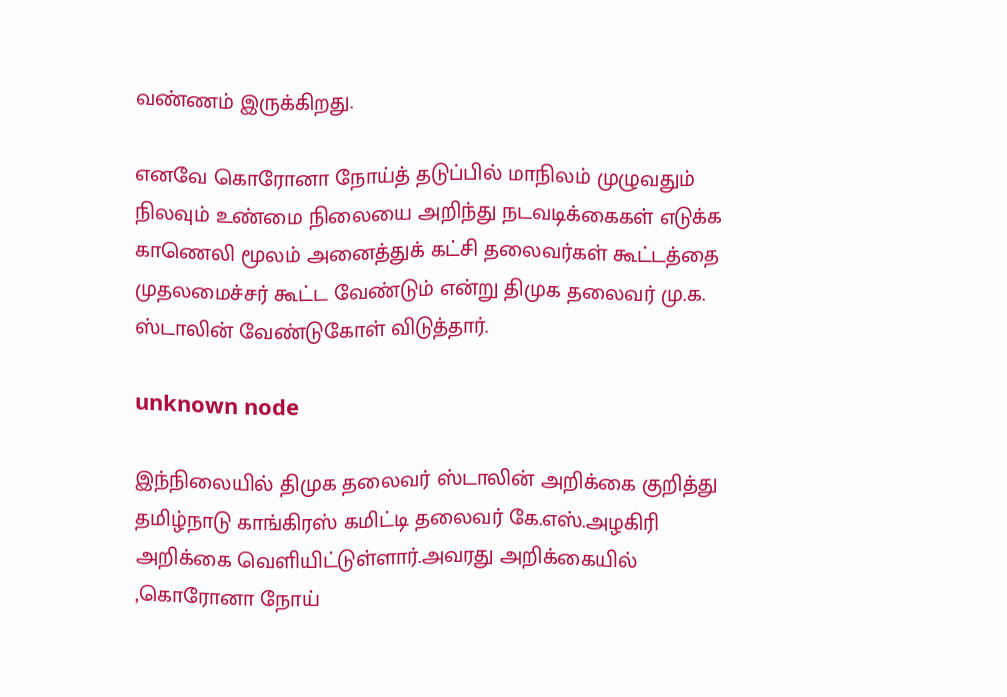வண்ணம் இருக்கிறது.

எனவே கொரோனா நோய்த் தடுப்பில் மாநிலம் முழுவதும் நிலவும் உண்மை நிலையை அறிந்து நடவடிக்கைகள் எடுக்க காணெலி மூலம் அனைத்துக் கட்சி தலைவர்கள் கூட்டத்தை முதலமைச்சர் கூட்ட வேண்டும் என்று திமுக தலைவர் மு.க. ஸ்டாலின் வேண்டுகோள் விடுத்தார்.

unknown node

இந்நிலையில் திமுக தலைவர் ஸ்டாலின் அறிக்கை குறித்து தமிழ்நாடு காங்கிரஸ் கமிட்டி தலைவர் கே.எஸ்.அழகிரி அறிக்கை வெளியிட்டுள்ளார்.அவரது அறிக்கையில் ,கொரோனா நோய்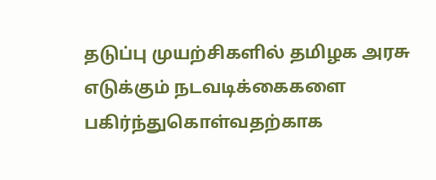தடுப்பு முயற்சிகளில் தமிழக அரசு எடுக்கும் நடவடிக்கைகளை பகிர்ந்துகொள்வதற்காக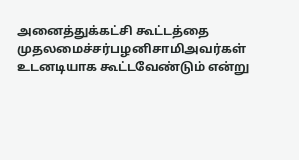அனைத்துக்கட்சி கூட்டத்தை முதலமைச்சர்பழனிசாமிஅவர்கள் உடனடியாக கூட்டவேண்டும் என்று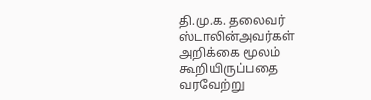தி.மு.க. தலைவர் ஸ்டாலின்அவர்கள் அறிக்கை மூலம் கூறியிருப்பதை வரவேற்று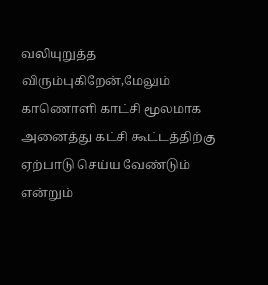வலியுறுத்த விரும்புகிறேன்,மேலும் காணொளி காட்சி மூலமாக அனைத்து கட்சி கூட்டத்திற்கு ஏற்பாடு செய்ய வேண்டும் என்றும்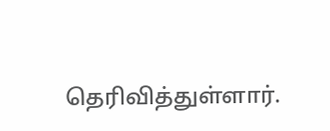தெரிவித்துள்ளார்.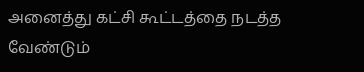அனைத்து கட்சி கூட்டத்தை நடத்த வேண்டும்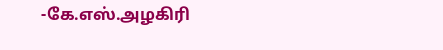-கே.எஸ்.அழகிரி